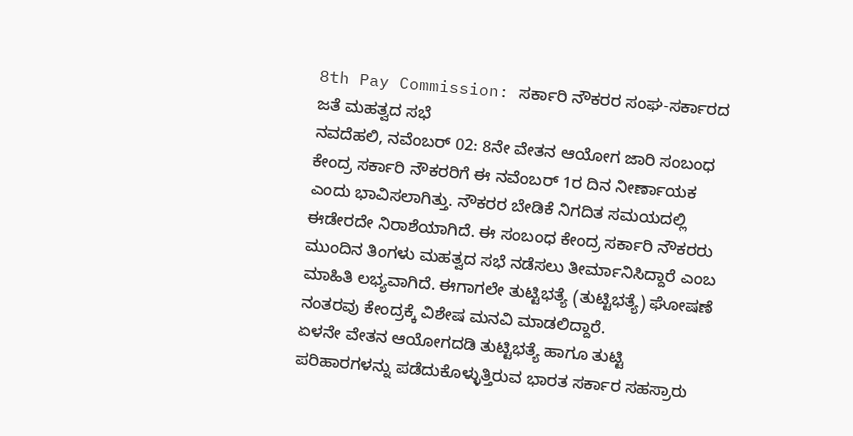8th Pay Commission: ಸರ್ಕಾರಿ ನೌಕರರ ಸಂಘ-ಸರ್ಕಾರದ ಜತೆ ಮಹತ್ವದ ಸಭೆ
ನವದೆಹಲಿ, ನವೆಂಬರ್ 02: 8ನೇ ವೇತನ ಆಯೋಗ ಜಾರಿ ಸಂಬಂಧ ಕೇಂದ್ರ ಸರ್ಕಾರಿ ನೌಕರರಿಗೆ ಈ ನವೆಂಬರ್ 1ರ ದಿನ ನೀರ್ಣಾಯಕ ಎಂದು ಭಾವಿಸಲಾಗಿತ್ತು. ನೌಕರರ ಬೇಡಿಕೆ ನಿಗದಿತ ಸಮಯದಲ್ಲಿ ಈಡೇರದೇ ನಿರಾಶೆಯಾಗಿದೆ. ಈ ಸಂಬಂಧ ಕೇಂದ್ರ ಸರ್ಕಾರಿ ನೌಕರರು ಮುಂದಿನ ತಿಂಗಳು ಮಹತ್ವದ ಸಭೆ ನಡೆಸಲು ತೀರ್ಮಾನಿಸಿದ್ದಾರೆ ಎಂಬ ಮಾಹಿತಿ ಲಭ್ಯವಾಗಿದೆ. ಈಗಾಗಲೇ ತುಟ್ಟಿಭತ್ಯೆ (ತುಟ್ಟಿಭತ್ಯೆ) ಘೋಷಣೆ ನಂತರವು ಕೇಂದ್ರಕ್ಕೆ ವಿಶೇಷ ಮನವಿ ಮಾಡಲಿದ್ದಾರೆ.
ಏಳನೇ ವೇತನ ಆಯೋಗದಡಿ ತುಟ್ಟಿಭತ್ಯೆ ಹಾಗೂ ತುಟ್ಟಿ ಪರಿಹಾರಗಳನ್ನು ಪಡೆದುಕೊಳ್ಳುತ್ತಿರುವ ಭಾರತ ಸರ್ಕಾರ ಸಹಸ್ರಾರು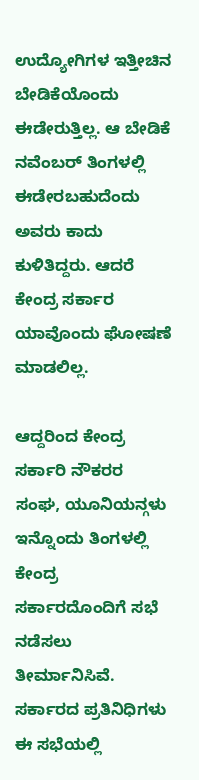ಉದ್ಯೋಗಿಗಳ ಇತ್ತೀಚಿನ ಬೇಡಿಕೆಯೊಂದು ಈಡೇರುತ್ತಿಲ್ಲ. ಆ ಬೇಡಿಕೆ ನವೆಂಬರ್ ತಿಂಗಳಲ್ಲಿ ಈಡೇರಬಹುದೆಂದು ಅವರು ಕಾದು ಕುಳಿತಿದ್ದರು. ಆದರೆ ಕೇಂದ್ರ ಸರ್ಕಾರ ಯಾವೊಂದು ಘೋಷಣೆ ಮಾಡಲಿಲ್ಲ.

ಆದ್ದರಿಂದ ಕೇಂದ್ರ ಸರ್ಕಾರಿ ನೌಕರರ ಸಂಘ, ಯೂನಿಯನ್ಗಳು ಇನ್ನೊಂದು ತಿಂಗಳಲ್ಲಿ ಕೇಂದ್ರ ಸರ್ಕಾರದೊಂದಿಗೆ ಸಭೆ ನಡೆಸಲು ತೀರ್ಮಾನಿಸಿವೆ. ಸರ್ಕಾರದ ಪ್ರತಿನಿಧಿಗಳು ಈ ಸಭೆಯಲ್ಲಿ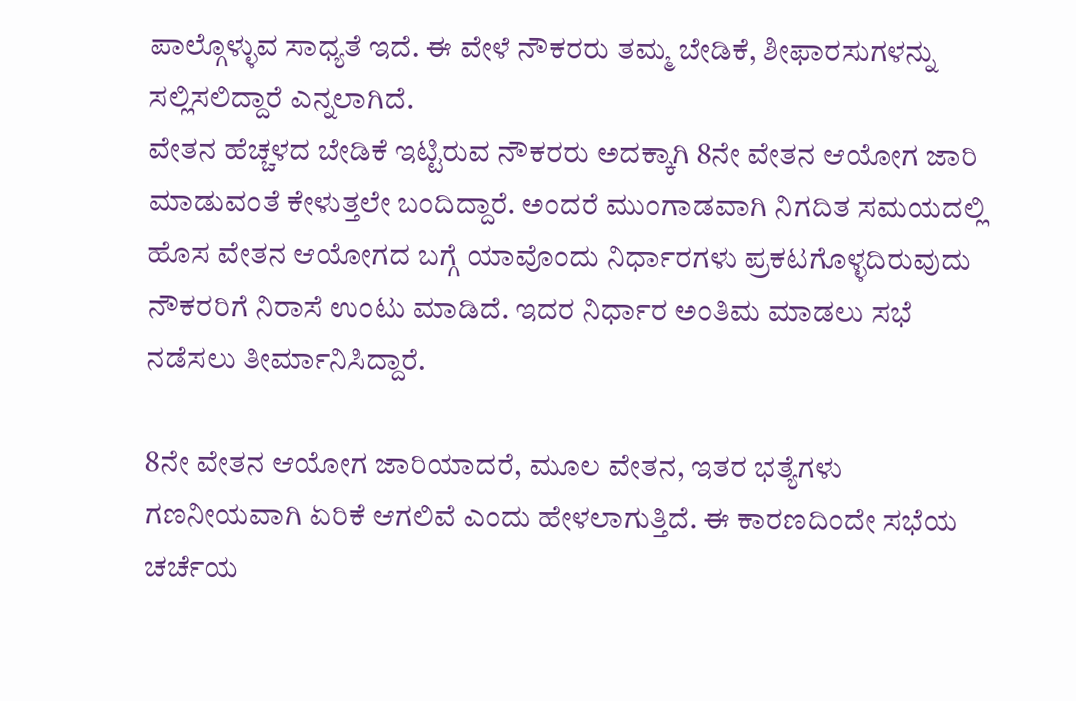ಪಾಲ್ಗೊಳ್ಳುವ ಸಾಧ್ಯತೆ ಇದೆ. ಈ ವೇಳೆ ನೌಕರರು ತಮ್ಮ ಬೇಡಿಕೆ, ಶೀಫಾರಸುಗಳನ್ನು ಸಲ್ಲಿಸಲಿದ್ದಾರೆ ಎನ್ನಲಾಗಿದೆ.
ವೇತನ ಹೆಚ್ಚಳದ ಬೇಡಿಕೆ ಇಟ್ಟಿರುವ ನೌಕರರು ಅದಕ್ಕಾಗಿ 8ನೇ ವೇತನ ಆಯೋಗ ಜಾರಿ ಮಾಡುವಂತೆ ಕೇಳುತ್ತಲೇ ಬಂದಿದ್ದಾರೆ. ಅಂದರೆ ಮುಂಗಾಡವಾಗಿ ನಿಗದಿತ ಸಮಯದಲ್ಲಿ ಹೊಸ ವೇತನ ಆಯೋಗದ ಬಗ್ಗೆ ಯಾವೊಂದು ನಿರ್ಧಾರಗಳು ಪ್ರಕಟಗೊಳ್ಳದಿರುವುದು ನೌಕರರಿಗೆ ನಿರಾಸೆ ಉಂಟು ಮಾಡಿದೆ. ಇದರ ನಿರ್ಧಾರ ಅಂತಿಮ ಮಾಡಲು ಸಭೆ ನಡೆಸಲು ತೀರ್ಮಾನಿಸಿದ್ದಾರೆ.

8ನೇ ವೇತನ ಆಯೋಗ ಜಾರಿಯಾದರೆ, ಮೂಲ ವೇತನ, ಇತರ ಭತ್ಯೆಗಳು ಗಣನೀಯವಾಗಿ ಏರಿಕೆ ಆಗಲಿವೆ ಎಂದು ಹೇಳಲಾಗುತ್ತಿದೆ. ಈ ಕಾರಣದಿಂದೇ ಸಭೆಯ ಚರ್ಚೆಯ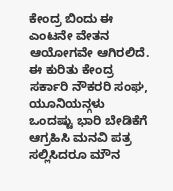ಕೇಂದ್ರ ಬಿಂದು ಈ ಎಂಟನೇ ವೇತನ ಆಯೋಗವೇ ಆಗಿರಲಿದೆ.
ಈ ಕುರಿತು ಕೇಂದ್ರ ಸರ್ಕಾರಿ ನೌಕರರಿ ಸಂಘ, ಯೂನಿಯನ್ಗಳು ಒಂದಷ್ಟು ಭಾರಿ ಬೇಡಿಕೆಗೆ ಆಗ್ರಹಿಸಿ ಮನವಿ ಪತ್ರ ಸಲ್ಲಿಸಿದರೂ ಮೌನ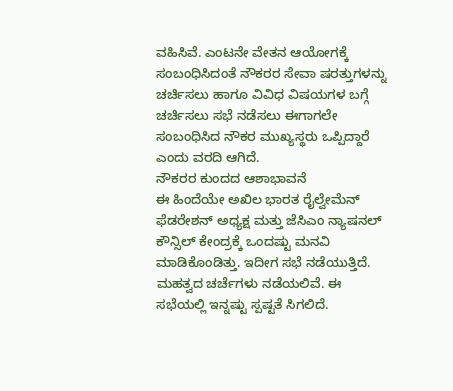ವಹಿಸಿವೆ. ಎಂಟನೇ ವೇತನ ಆಯೋಗಕ್ಕೆ ಸಂಬಂಧಿಸಿದಂತೆ ನೌಕರರ ಸೇವಾ ಷರತ್ತುಗಳನ್ನು ಚರ್ಚಿಸಲು ಹಾಗೂ ವಿವಿಧ ವಿಷಯಗಳ ಬಗ್ಗೆ ಚರ್ಚಿಸಲು ಸಭೆ ನಡೆಸಲು ಈಗಾಗಲೇ ಸಂಬಂಧಿಸಿದ ನೌಕರ ಮುಖ್ಯಸ್ಥರು ಒಪ್ಪಿದ್ದಾರೆ ಎಂದು ವರದಿ ಆಗಿದೆ.
ನೌಕರರ ಕುಂದದ ಆಶಾಭಾವನೆ
ಈ ಹಿಂದೆಯೇ ಅಖಿಲ ಭಾರತ ರೈಲ್ವೇಮೆನ್ ಫೆಡರೇಶನ್ ಅಧ್ಯಕ್ಷ ಮತ್ತು ಜೆಸಿಎಂ ನ್ಯಾಷನಲ್ ಕೌನ್ಸಿಲ್ ಕೇಂದ್ರಕ್ಕೆ ಒಂದಷ್ಟು ಮನವಿ ಮಾಡಿಕೊಂಡಿತ್ತು. ಇದೀಗ ಸಭೆ ನಡೆಯುತ್ತಿದೆ. ಮಹತ್ವದ ಚರ್ಚೆಗಳು ನಡೆಯಲಿವೆ. ಈ ಸಭೆಯಲ್ಲಿ ಇನ್ನಷ್ಟು ಸ್ಪಷ್ಟತೆ ಸಿಗಲಿದೆ.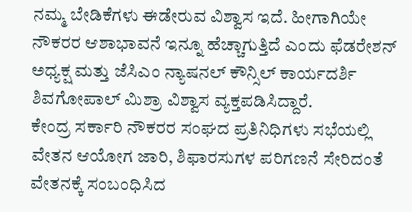ನಮ್ಮ ಬೇಡಿಕೆಗಳು ಈಡೇರುವ ವಿಶ್ವಾಸ ಇದೆ. ಹೀಗಾಗಿಯೇ ನೌಕರರ ಆಶಾಭಾವನೆ ಇನ್ನೂ ಹೆಚ್ಚಾಗುತ್ತಿದೆ ಎಂದು ಫೆಡರೇಶನ್ ಅಧ್ಯಕ್ಷ ಮತ್ತು ಜೆಸಿಎಂ ನ್ಯಾಷನಲ್ ಕೌನ್ಸಿಲ್ ಕಾರ್ಯದರ್ಶಿ ಶಿವಗೋಪಾಲ್ ಮಿಶ್ರಾ ವಿಶ್ವಾಸ ವ್ಯಕ್ತಪಡಿಸಿದ್ದಾರೆ.
ಕೇಂದ್ರ ಸರ್ಕಾರಿ ನೌಕರರ ಸಂಘದ ಪ್ರತಿನಿಧಿಗಳು ಸಭೆಯಲ್ಲಿ ವೇತನ ಆಯೋಗ ಜಾರಿ, ಶಿಫಾರಸುಗಳ ಪರಿಗಣನೆ ಸೇರಿದಂತೆ ವೇತನಕ್ಕೆ ಸಂಬಂಧಿಸಿದ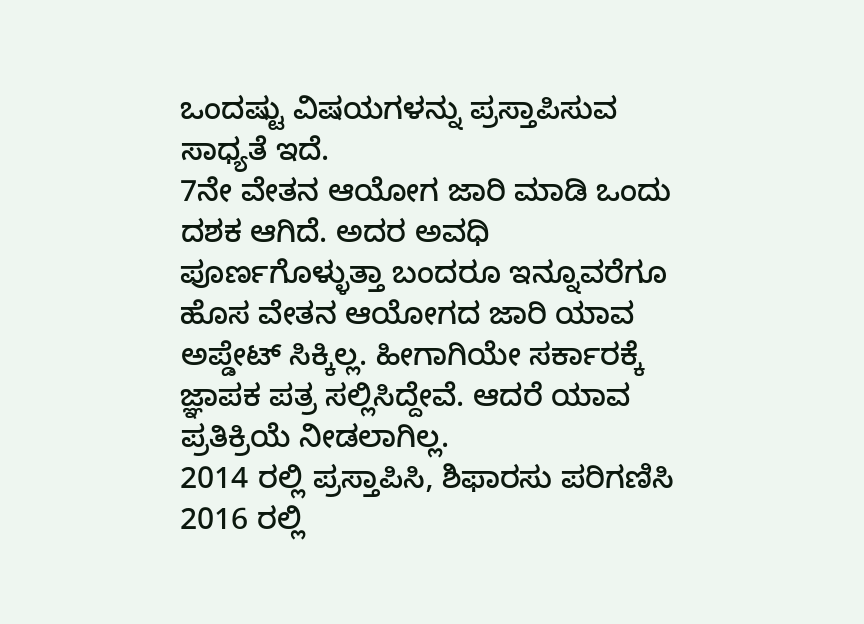ಒಂದಷ್ಟು ವಿಷಯಗಳನ್ನು ಪ್ರಸ್ತಾಪಿಸುವ ಸಾಧ್ಯತೆ ಇದೆ.
7ನೇ ವೇತನ ಆಯೋಗ ಜಾರಿ ಮಾಡಿ ಒಂದು ದಶಕ ಆಗಿದೆ. ಅದರ ಅವಧಿ ಪೂರ್ಣಗೊಳ್ಳುತ್ತಾ ಬಂದರೂ ಇನ್ನೂವರೆಗೂ ಹೊಸ ವೇತನ ಆಯೋಗದ ಜಾರಿ ಯಾವ ಅಪ್ಡೇಟ್ ಸಿಕ್ಕಿಲ್ಲ. ಹೀಗಾಗಿಯೇ ಸರ್ಕಾರಕ್ಕೆ ಜ್ಞಾಪಕ ಪತ್ರ ಸಲ್ಲಿಸಿದ್ದೇವೆ. ಆದರೆ ಯಾವ ಪ್ರತಿಕ್ರಿಯೆ ನೀಡಲಾಗಿಲ್ಲ.
2014 ರಲ್ಲಿ ಪ್ರಸ್ತಾಪಿಸಿ, ಶಿಫಾರಸು ಪರಿಗಣಿಸಿ 2016 ರಲ್ಲಿ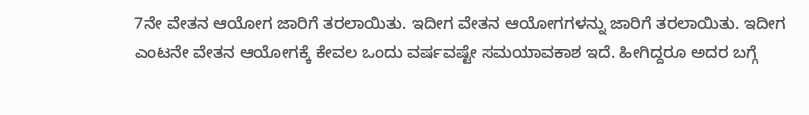7ನೇ ವೇತನ ಆಯೋಗ ಜಾರಿಗೆ ತರಲಾಯಿತು. ಇದೀಗ ವೇತನ ಆಯೋಗಗಳನ್ನು ಜಾರಿಗೆ ತರಲಾಯಿತು. ಇದೀಗ ಎಂಟನೇ ವೇತನ ಆಯೋಗಕ್ಕೆ ಕೇವಲ ಒಂದು ವರ್ಷವಷ್ಟೇ ಸಮಯಾವಕಾಶ ಇದೆ. ಹೀಗಿದ್ದರೂ ಅದರ ಬಗ್ಗೆ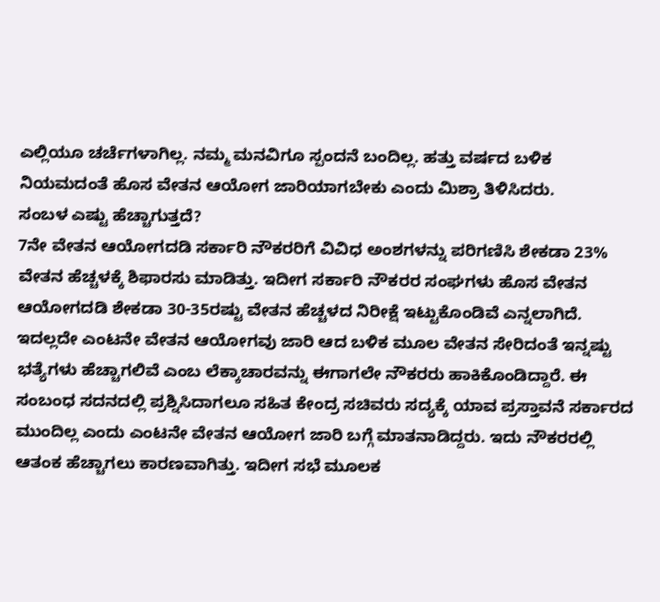ಎಲ್ಲಿಯೂ ಚರ್ಚೆಗಳಾಗಿಲ್ಲ. ನಮ್ಮ ಮನವಿಗೂ ಸ್ಪಂದನೆ ಬಂದಿಲ್ಲ. ಹತ್ತು ವರ್ಷದ ಬಳಿಕ ನಿಯಮದಂತೆ ಹೊಸ ವೇತನ ಆಯೋಗ ಜಾರಿಯಾಗಬೇಕು ಎಂದು ಮಿಶ್ರಾ ತಿಳಿಸಿದರು.
ಸಂಬಳ ಎಷ್ಟು ಹೆಚ್ಚಾಗುತ್ತದೆ?
7ನೇ ವೇತನ ಆಯೋಗದಡಿ ಸರ್ಕಾರಿ ನೌಕರರಿಗೆ ವಿವಿಧ ಅಂಶಗಳನ್ನು ಪರಿಗಣಿಸಿ ಶೇಕಡಾ 23% ವೇತನ ಹೆಚ್ಚಳಕ್ಕೆ ಶಿಫಾರಸು ಮಾಡಿತ್ತು. ಇದೀಗ ಸರ್ಕಾರಿ ನೌಕರರ ಸಂಘಗಳು ಹೊಸ ವೇತನ ಆಯೋಗದಡಿ ಶೇಕಡಾ 30-35ರಷ್ಟು ವೇತನ ಹೆಚ್ಚಳದ ನಿರೀಕ್ಷೆ ಇಟ್ಟುಕೊಂಡಿವೆ ಎನ್ನಲಾಗಿದೆ.
ಇದಲ್ಲದೇ ಎಂಟನೇ ವೇತನ ಆಯೋಗವು ಜಾರಿ ಆದ ಬಳಿಕ ಮೂಲ ವೇತನ ಸೇರಿದಂತೆ ಇನ್ನಷ್ಟು ಭತ್ಯೆಗಳು ಹೆಚ್ಚಾಗಲಿವೆ ಎಂಬ ಲೆಕ್ಕಾಚಾರವನ್ನು ಈಗಾಗಲೇ ನೌಕರರು ಹಾಕಿಕೊಂಡಿದ್ದಾರೆ. ಈ ಸಂಬಂಧ ಸದನದಲ್ಲಿ ಪ್ರಶ್ನಿಸಿದಾಗಲೂ ಸಹಿತ ಕೇಂದ್ರ ಸಚಿವರು ಸದ್ಯಕ್ಕೆ ಯಾವ ಪ್ರಸ್ತಾವನೆ ಸರ್ಕಾರದ ಮುಂದಿಲ್ಲ ಎಂದು ಎಂಟನೇ ವೇತನ ಆಯೋಗ ಜಾರಿ ಬಗ್ಗೆ ಮಾತನಾಡಿದ್ದರು. ಇದು ನೌಕರರಲ್ಲಿ ಆತಂಕ ಹೆಚ್ಚಾಗಲು ಕಾರಣವಾಗಿತ್ತು. ಇದೀಗ ಸಭೆ ಮೂಲಕ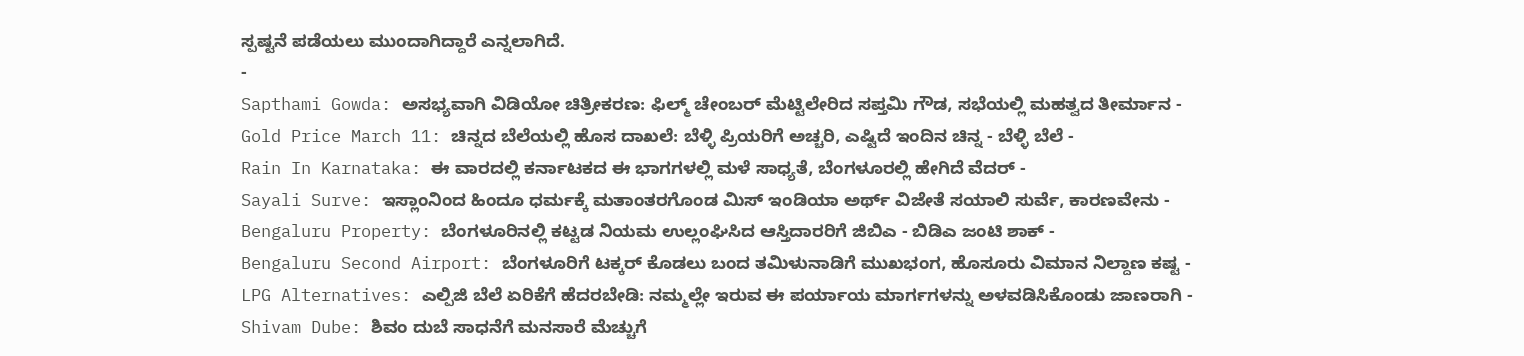ಸ್ಪಷ್ಟನೆ ಪಡೆಯಲು ಮುಂದಾಗಿದ್ದಾರೆ ಎನ್ನಲಾಗಿದೆ.
-
Sapthami Gowda: ಅಸಭ್ಯವಾಗಿ ವಿಡಿಯೋ ಚಿತ್ರೀಕರಣ: ಫಿಲ್ಮ್ ಚೇಂಬರ್ ಮೆಟ್ಟಿಲೇರಿದ ಸಪ್ತಮಿ ಗೌಡ, ಸಭೆಯಲ್ಲಿ ಮಹತ್ವದ ತೀರ್ಮಾನ -
Gold Price March 11: ಚಿನ್ನದ ಬೆಲೆಯಲ್ಲಿ ಹೊಸ ದಾಖಲೆ: ಬೆಳ್ಳಿ ಪ್ರಿಯರಿಗೆ ಅಚ್ಚರಿ, ಎಷ್ಟಿದೆ ಇಂದಿನ ಚಿನ್ನ - ಬೆಳ್ಳಿ ಬೆಲೆ -
Rain In Karnataka: ಈ ವಾರದಲ್ಲಿ ಕರ್ನಾಟಕದ ಈ ಭಾಗಗಳಲ್ಲಿ ಮಳೆ ಸಾಧ್ಯತೆ, ಬೆಂಗಳೂರಲ್ಲಿ ಹೇಗಿದೆ ವೆದರ್ -
Sayali Surve: ಇಸ್ಲಾಂನಿಂದ ಹಿಂದೂ ಧರ್ಮಕ್ಕೆ ಮತಾಂತರಗೊಂಡ ಮಿಸ್ ಇಂಡಿಯಾ ಅರ್ಥ್ ವಿಜೇತೆ ಸಯಾಲಿ ಸುರ್ವೆ, ಕಾರಣವೇನು -
Bengaluru Property: ಬೆಂಗಳೂರಿನಲ್ಲಿ ಕಟ್ಟಡ ನಿಯಮ ಉಲ್ಲಂಘಿಸಿದ ಆಸ್ತಿದಾರರಿಗೆ ಜಿಬಿಎ - ಬಿಡಿಎ ಜಂಟಿ ಶಾಕ್ -
Bengaluru Second Airport: ಬೆಂಗಳೂರಿಗೆ ಟಕ್ಕರ್ ಕೊಡಲು ಬಂದ ತಮಿಳುನಾಡಿಗೆ ಮುಖಭಂಗ, ಹೊಸೂರು ವಿಮಾನ ನಿಲ್ದಾಣ ಕಷ್ಟ -
LPG Alternatives: ಎಲ್ಪಿಜಿ ಬೆಲೆ ಏರಿಕೆಗೆ ಹೆದರಬೇಡಿ: ನಮ್ಮಲ್ಲೇ ಇರುವ ಈ ಪರ್ಯಾಯ ಮಾರ್ಗಗಳನ್ನು ಅಳವಡಿಸಿಕೊಂಡು ಜಾಣರಾಗಿ -
Shivam Dube: ಶಿವಂ ದುಬೆ ಸಾಧನೆಗೆ ಮನಸಾರೆ ಮೆಚ್ಚುಗೆ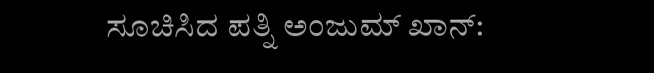ಸೂಚಿಸಿದ ಪತ್ನಿ ಅಂಜುಮ್ ಖಾನ್: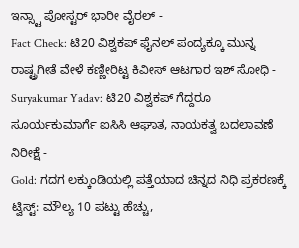ಇನ್ಸ್ಟಾ ಪೋಸ್ಟರ್ ಭಾರೀ ವೈರಲ್ -
Fact Check: ಟಿ20 ವಿಶ್ವಕಪ್ ಫೈನಲ್ ಪಂದ್ಯಕ್ಕೂ ಮುನ್ನ ರಾಷ್ಟ್ರಗೀತೆ ವೇಳೆ ಕಣ್ಣೀರಿಟ್ಟ ಕಿವೀಸ್ ಆಟಗಾರ ಇಶ್ ಸೋಧಿ -
Suryakumar Yadav: ಟಿ20 ವಿಶ್ವಕಪ್ ಗೆದ್ದರೂ ಸೂರ್ಯಕುಮಾರ್ಗೆ ಐಸಿಸಿ ಆಘಾತ, ನಾಯಕತ್ವ ಬದಲಾವಣೆ ನಿರೀಕ್ಷೆ -
Gold: ಗದಗ ಲಕ್ಕುಂಡಿಯಲ್ಲಿ ಪತ್ತೆಯಾದ ಚಿನ್ನದ ನಿಧಿ ಪ್ರಕರಣಕ್ಕೆ ಟ್ವಿಸ್ಟ್: ಮೌಲ್ಯ 10 ಪಟ್ಟು ಹೆಚ್ಚು,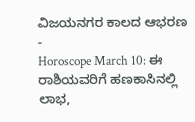ವಿಜಯನಗರ ಕಾಲದ ಆಭರಣ -
Horoscope March 10: ಈ ರಾಶಿಯವರಿಗೆ ಹಣಕಾಸಿನಲ್ಲಿ ಲಾಭ,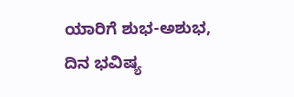ಯಾರಿಗೆ ಶುಭ-ಅಶುಭ, ದಿನ ಭವಿಷ್ಯ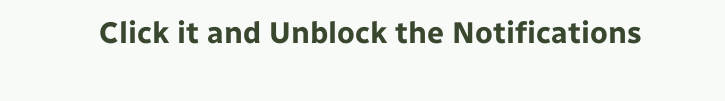Click it and Unblock the Notifications